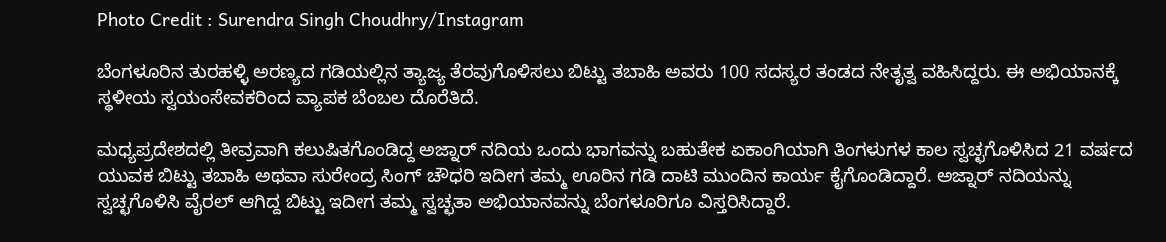Photo Credit : Surendra Singh Choudhry/Instagram

ಬೆಂಗಳೂರಿನ ತುರಹಳ್ಳಿ ಅರಣ್ಯದ ಗಡಿಯಲ್ಲಿನ ತ್ಯಾಜ್ಯ ತೆರವುಗೊಳಿಸಲು ಬಿಟ್ಟು ತಬಾಹಿ ಅವರು 100 ಸದಸ್ಯರ ತಂಡದ ನೇತೃತ್ವ ವಹಿಸಿದ್ದರು. ಈ ಅಭಿಯಾನಕ್ಕೆ ಸ್ಥಳೀಯ ಸ್ವಯಂಸೇವಕರಿಂದ ವ್ಯಾಪಕ ಬೆಂಬಲ ದೊರೆತಿದೆ.

ಮಧ್ಯಪ್ರದೇಶದಲ್ಲಿ ತೀವ್ರವಾಗಿ ಕಲುಷಿತಗೊಂಡಿದ್ದ ಅಜ್ನಾರ್ ನದಿಯ ಒಂದು ಭಾಗವನ್ನು ಬಹುತೇಕ ಏಕಾಂಗಿಯಾಗಿ ತಿಂಗಳುಗಳ ಕಾಲ ಸ್ವಚ್ಛಗೊಳಿಸಿದ 21 ವರ್ಷದ ಯುವಕ ಬಿಟ್ಟು ತಬಾಹಿ ಅಥವಾ ಸುರೇಂದ್ರ ಸಿಂಗ್ ಚೌಧರಿ ಇದೀಗ ತಮ್ಮ ಊರಿನ ಗಡಿ ದಾಟಿ ಮುಂದಿನ ಕಾರ್ಯ ಕೈಗೊಂಡಿದ್ದಾರೆ. ಅಜ್ನಾರ್ ನದಿಯನ್ನು ಸ್ವಚ್ಛಗೊಳಿಸಿ ವೈರಲ್ ಆಗಿದ್ದ ಬಿಟ್ಟು ಇದೀಗ ತಮ್ಮ ಸ್ವಚ್ಛತಾ ಅಭಿಯಾನವನ್ನು ಬೆಂಗಳೂರಿಗೂ ವಿಸ್ತರಿಸಿದ್ದಾರೆ.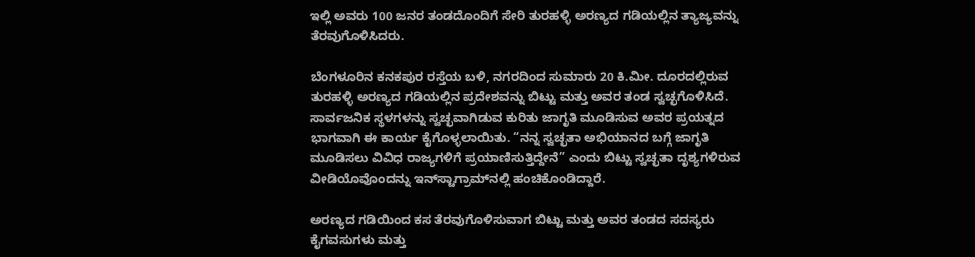ಇಲ್ಲಿ ಅವರು 100 ಜನರ ತಂಡದೊಂದಿಗೆ ಸೇರಿ ತುರಹಳ್ಳಿ ಅರಣ್ಯದ ಗಡಿಯಲ್ಲಿನ ತ್ಯಾಜ್ಯವನ್ನು ತೆರವುಗೊಳಿಸಿದರು.

ಬೆಂಗಳೂರಿನ ಕನಕಪುರ ರಸ್ತೆಯ ಬಳಿ, ನಗರದಿಂದ ಸುಮಾರು 20 ಕಿ.ಮೀ. ದೂರದಲ್ಲಿರುವ ತುರಹಳ್ಳಿ ಅರಣ್ಯದ ಗಡಿಯಲ್ಲಿನ ಪ್ರದೇಶವನ್ನು ಬಿಟ್ಟು ಮತ್ತು ಅವರ ತಂಡ ಸ್ವಚ್ಛಗೊಳಿಸಿದೆ. ಸಾರ್ವಜನಿಕ ಸ್ಥಳಗಳನ್ನು ಸ್ವಚ್ಛವಾಗಿಡುವ ಕುರಿತು ಜಾಗೃತಿ ಮೂಡಿಸುವ ಅವರ ಪ್ರಯತ್ನದ ಭಾಗವಾಗಿ ಈ ಕಾರ್ಯ ಕೈಗೊಳ್ಳಲಾಯಿತು. “ನನ್ನ ಸ್ವಚ್ಛತಾ ಅಭಿಯಾನದ ಬಗ್ಗೆ ಜಾಗೃತಿ ಮೂಡಿಸಲು ವಿವಿಧ ರಾಜ್ಯಗಳಿಗೆ ಪ್ರಯಾಣಿಸುತ್ತಿದ್ದೇನೆ” ಎಂದು ಬಿಟ್ಟು ಸ್ವಚ್ಛತಾ ದೃಶ್ಯಗಳಿರುವ ವೀಡಿಯೊವೊಂದನ್ನು ಇನ್‌ಸ್ಟಾಗ್ರಾಮ್‌ನಲ್ಲಿ ಹಂಚಿಕೊಂಡಿದ್ದಾರೆ.

ಅರಣ್ಯದ ಗಡಿಯಿಂದ ಕಸ ತೆರವುಗೊಳಿಸುವಾಗ ಬಿಟ್ಟು ಮತ್ತು ಅವರ ತಂಡದ ಸದಸ್ಯರು ಕೈಗವಸುಗಳು ಮತ್ತು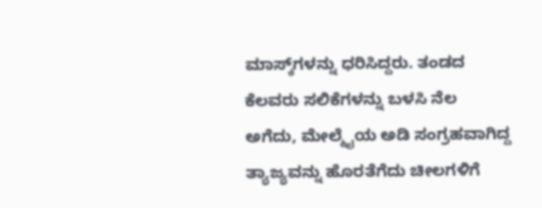ಮಾಸ್ಕ್‌ಗಳನ್ನು ಧರಿಸಿದ್ದರು. ತಂಡದ ಕೆಲವರು ಸಲಿಕೆಗಳನ್ನು ಬಳಸಿ ನೆಲ ಅಗೆದು, ಮೇಲ್ಮೈಯ ಅಡಿ ಸಂಗ್ರಹವಾಗಿದ್ದ ತ್ಯಾಜ್ಯವನ್ನು ಹೊರತೆಗೆದು ಚೀಲಗಳಿಗೆ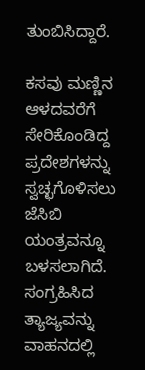ತುಂಬಿಸಿದ್ದಾರೆ.

ಕಸವು ಮಣ್ಣಿನ ಆಳದವರೆಗೆ ಸೇರಿಕೊಂಡಿದ್ದ ಪ್ರದೇಶಗಳನ್ನು ಸ್ವಚ್ಛಗೊಳಿಸಲು ಜೆಸಿಬಿ ಯಂತ್ರವನ್ನೂ ಬಳಸಲಾಗಿದೆ. ಸಂಗ್ರಹಿಸಿದ ತ್ಯಾಜ್ಯವನ್ನು ವಾಹನದಲ್ಲಿ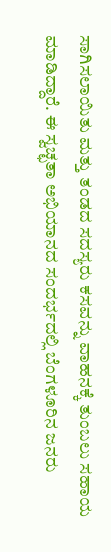ಸಾಗಿಸಲಾಯಿತು ಮತ್ತು ತಂಡದ ಸದಸ್ಯರು ಕಸವನ್ನು ವಾಹನಕ್ಕೆ ತುಂಬಲು ಸಹಾಯ ಮಾಡಿದ್ದಾರೆ. ಈ ಸ್ವಚ್ಛತಾ ಅಭಿಯಾನದ ಸಂದರ್ಭದಲ್ಲಿ ಬೆಂಗಳೂರಿನ ಜನರು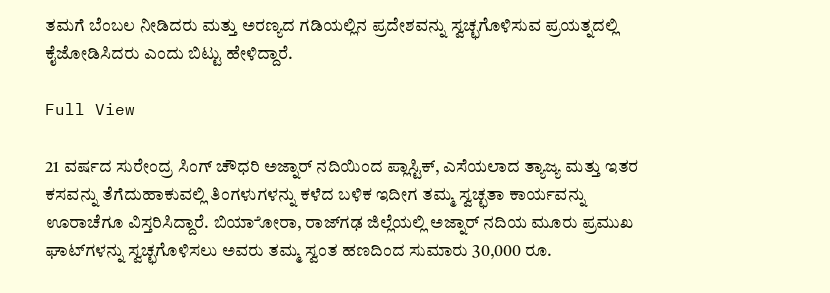ತಮಗೆ ಬೆಂಬಲ ನೀಡಿದರು ಮತ್ತು ಅರಣ್ಯದ ಗಡಿಯಲ್ಲಿನ ಪ್ರದೇಶವನ್ನು ಸ್ವಚ್ಛಗೊಳಿಸುವ ಪ್ರಯತ್ನದಲ್ಲಿ ಕೈಜೋಡಿಸಿದರು ಎಂದು ಬಿಟ್ಟು ಹೇಳಿದ್ದಾರೆ.

Full View

21 ವರ್ಷದ ಸುರೇಂದ್ರ ಸಿಂಗ್ ಚೌಧರಿ ಅಜ್ನಾರ್ ನದಿಯಿಂದ ಪ್ಲಾಸ್ಟಿಕ್, ಎಸೆಯಲಾದ ತ್ಯಾಜ್ಯ ಮತ್ತು ಇತರ ಕಸವನ್ನು ತೆಗೆದುಹಾಕುವಲ್ಲಿ ತಿಂಗಳುಗಳನ್ನು ಕಳೆದ ಬಳಿಕ ಇದೀಗ ತಮ್ಮ ಸ್ವಚ್ಛತಾ ಕಾರ್ಯವನ್ನು ಊರಾಚೆಗೂ ವಿಸ್ತರಿಸಿದ್ದಾರೆ. ಬಿಯಾೋರಾ, ರಾಜ್‌ಗಢ ಜಿಲ್ಲೆಯಲ್ಲಿ ಅಜ್ನಾರ್ ನದಿಯ ಮೂರು ಪ್ರಮುಖ ಘಾಟ್‌ಗಳನ್ನು ಸ್ವಚ್ಛಗೊಳಿಸಲು ಅವರು ತಮ್ಮ ಸ್ವಂತ ಹಣದಿಂದ ಸುಮಾರು 30,000 ರೂ.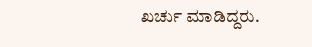ಖರ್ಚು ಮಾಡಿದ್ದರು.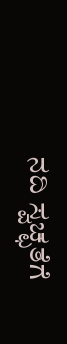ನದಿ ಸ್ವಚ್ಛತೆಗೆ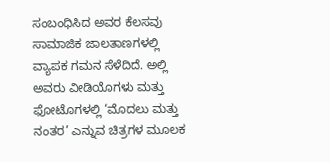ಸಂಬಂಧಿಸಿದ ಅವರ ಕೆಲಸವು ಸಾಮಾಜಿಕ ಜಾಲತಾಣಗಳಲ್ಲಿ ವ್ಯಾಪಕ ಗಮನ ಸೆಳೆದಿದೆ. ಅಲ್ಲಿ ಅವರು ವೀಡಿಯೊಗಳು ಮತ್ತು ಫೋಟೊಗಳಲ್ಲಿ ‘ಮೊದಲು ಮತ್ತು ನಂತರ’ ಎನ್ನುವ ಚಿತ್ರಗಳ ಮೂಲಕ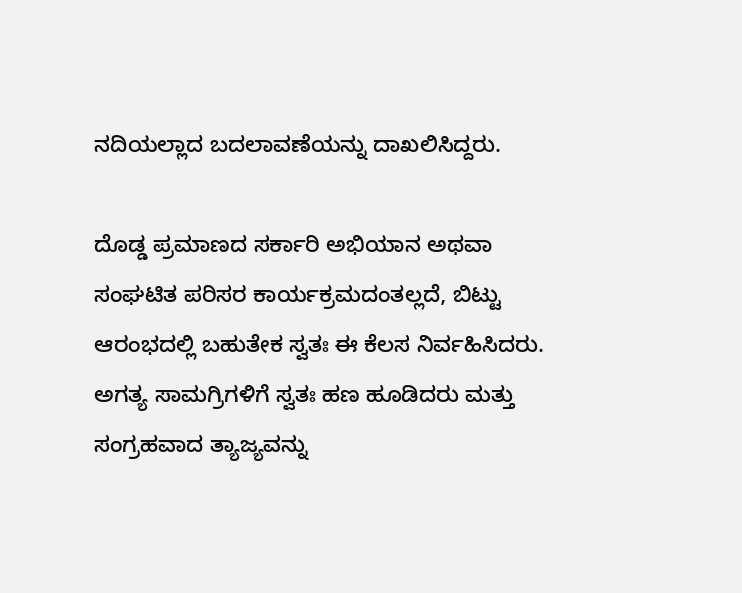ನದಿಯಲ್ಲಾದ ಬದಲಾವಣೆಯನ್ನು ದಾಖಲಿಸಿದ್ದರು.

ದೊಡ್ಡ ಪ್ರಮಾಣದ ಸರ್ಕಾರಿ ಅಭಿಯಾನ ಅಥವಾ ಸಂಘಟಿತ ಪರಿಸರ ಕಾರ್ಯಕ್ರಮದಂತಲ್ಲದೆ, ಬಿಟ್ಟು ಆರಂಭದಲ್ಲಿ ಬಹುತೇಕ ಸ್ವತಃ ಈ ಕೆಲಸ ನಿರ್ವಹಿಸಿದರು. ಅಗತ್ಯ ಸಾಮಗ್ರಿಗಳಿಗೆ ಸ್ವತಃ ಹಣ ಹೂಡಿದರು ಮತ್ತು ಸಂಗ್ರಹವಾದ ತ್ಯಾಜ್ಯವನ್ನು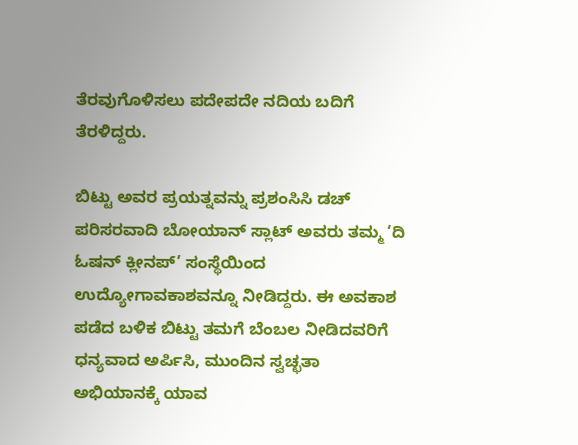ತೆರವುಗೊಳಿಸಲು ಪದೇಪದೇ ನದಿಯ ಬದಿಗೆ ತೆರಳಿದ್ದರು.

ಬಿಟ್ಟು ಅವರ ಪ್ರಯತ್ನವನ್ನು ಪ್ರಶಂಸಿಸಿ ಡಚ್ ಪರಿಸರವಾದಿ ಬೋಯಾನ್ ಸ್ಲಾಟ್ ಅವರು ತಮ್ಮ ‘ದಿ ಓಷನ್ ಕ್ಲೀನಪ್’ ಸಂಸ್ಥೆಯಿಂದ ಉದ್ಯೋಗಾವಕಾಶವನ್ನೂ ನೀಡಿದ್ದರು. ಈ ಅವಕಾಶ ಪಡೆದ ಬಳಿಕ ಬಿಟ್ಟು ತಮಗೆ ಬೆಂಬಲ ನೀಡಿದವರಿಗೆ ಧನ್ಯವಾದ ಅರ್ಪಿಸಿ, ಮುಂದಿನ ಸ್ವಚ್ಛತಾ ಅಭಿಯಾನಕ್ಕೆ ಯಾವ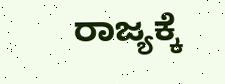ರಾಜ್ಯಕ್ಕೆ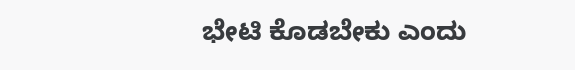ಭೇಟಿ ಕೊಡಬೇಕು ಎಂದು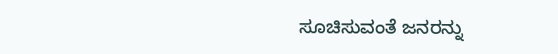ಸೂಚಿಸುವಂತೆ ಜನರನ್ನು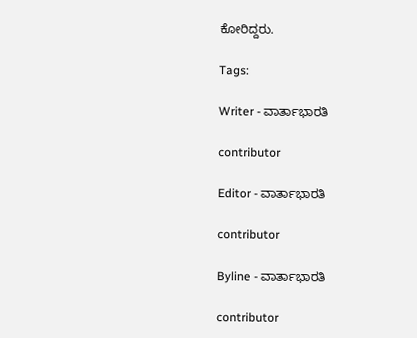ಕೋರಿದ್ದರು.

Tags:

Writer - ವಾರ್ತಾಭಾರತಿ

contributor

Editor - ವಾರ್ತಾಭಾರತಿ

contributor

Byline - ವಾರ್ತಾಭಾರತಿ

contributor